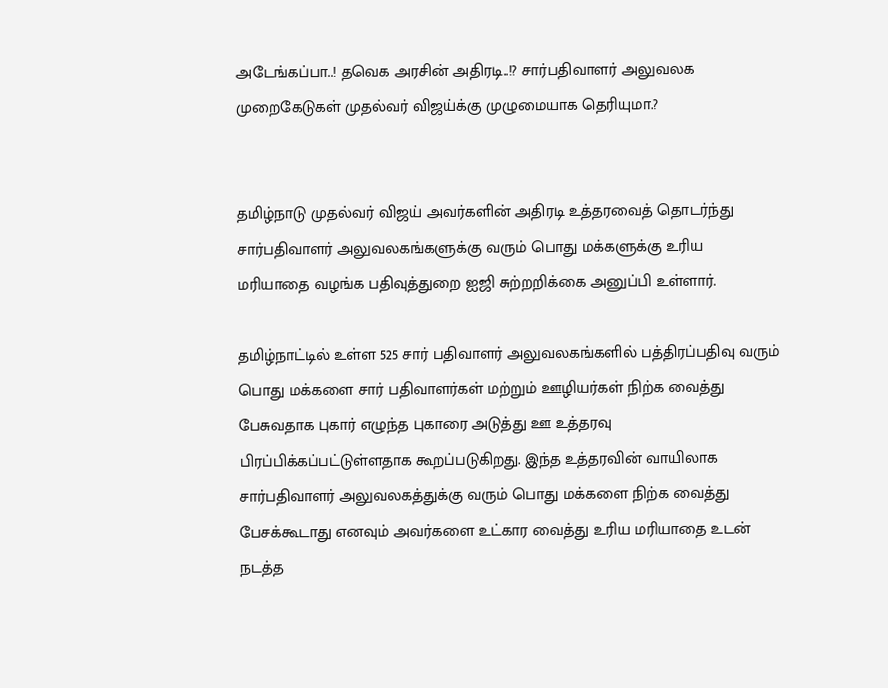அடேங்கப்பா..! தவெக அரசின் அதிரடி..!? சார்பதிவாளர் அலுவலக முறைகேடுகள் முதல்வர் விஜய்க்கு முழுமையாக தெரியுமா.?


தமிழ்நாடு முதல்வர் விஜய் அவர்களின் அதிரடி உத்தரவைத் தொடர்ந்து சார்பதிவாளர் அலுவலகங்களுக்கு வரும் பொது மக்களுக்கு உரிய மரியாதை வழங்க பதிவுத்துறை ஐஜி சுற்றறிக்கை அனுப்பி உள்ளார்.

தமிழ்நாட்டில் உள்ள 525 சார் பதிவாளர் அலுவலகங்களில் பத்திரப்பதிவு வரும் பொது மக்களை சார் பதிவாளர்கள் மற்றும் ஊழியர்கள் நிற்க வைத்து பேசுவதாக புகார் எழுந்த புகாரை அடுத்து ஊ உத்தரவு பிரப்பிக்கப்பட்டுள்ளதாக கூறப்படுகிறது. இந்த உத்தரவின் வாயிலாக சார்பதிவாளர் அலுவலகத்துக்கு வரும் பொது மக்களை நிற்க வைத்து பேசக்கூடாது எனவும் அவர்களை உட்கார வைத்து உரிய மரியாதை உடன் நடத்த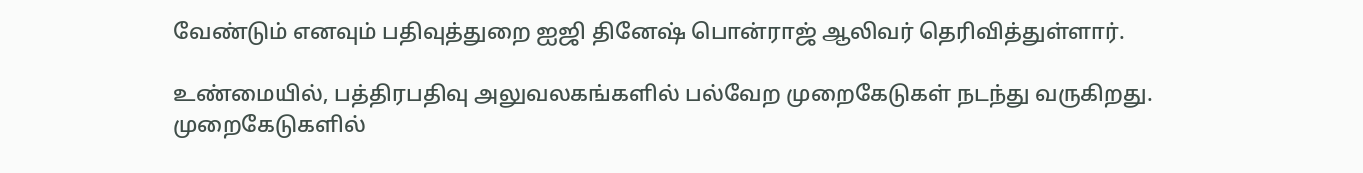வேண்டும் எனவும் பதிவுத்துறை ஐஜி தினேஷ் பொன்ராஜ் ஆலிவர் தெரிவித்துள்ளார்.

உண்மையில், பத்திரபதிவு அலுவலகங்களில் பல்வேற முறைகேடுகள் நடந்து வருகிறது. முறைகேடுகளில்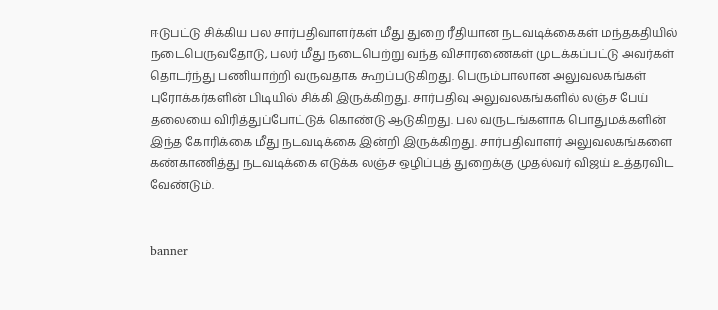ஈடுபட்டு சிக்கிய பல சார்பதிவாளர்கள் மீது துறை ரீதியான நடவடிக்கைகள் மந்தகதியில் நடைபெருவதோடு, பலர் மீது நடைபெற்று வந்த விசாரணைகள் முடக்கப்பட்டு அவர்கள் தொடர்ந்து பணியாற்றி வருவதாக கூறப்படுகிறது. பெரும்பாலான அலுவலகங்கள் புரோக்கர்களின் பிடியில் சிக்கி இருக்கிறது. சார்பதிவு அலுவலகங்களில் லஞ்ச பேய் தலையை விரித்துப்போட்டுக் கொண்டு ஆடுகிறது. பல வருடங்களாக பொதுமக்களின் இந்த கோரிக்கை மீது நடவடிக்கை இன்றி இருக்கிறது. சார்பதிவாளர் அலுவலகங்களை கண்காணித்து நடவடிக்கை எடுக்க லஞ்ச ஒழிப்புத் துறைக்கு முதல்வர் விஜய் உத்தரவிட வேண்டும்.


banner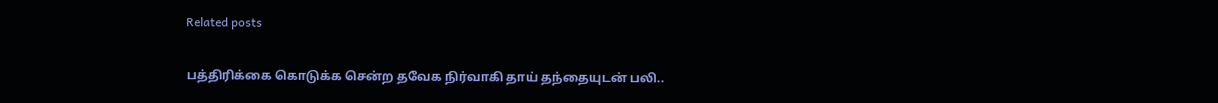Related posts

பத்திரிக்கை கொடுக்க சென்ற தவேக நிர்வாகி தாய் தந்தையுடன் பலி..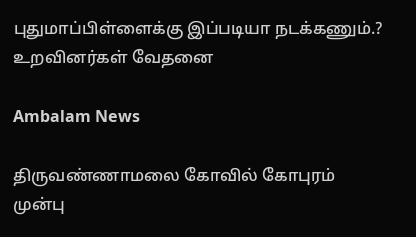புதுமாப்பிள்ளைக்கு இப்படியா நடக்கணும்.? உறவினர்கள் வேதனை

Ambalam News

திருவண்ணாமலை கோவில் கோபுரம் முன்பு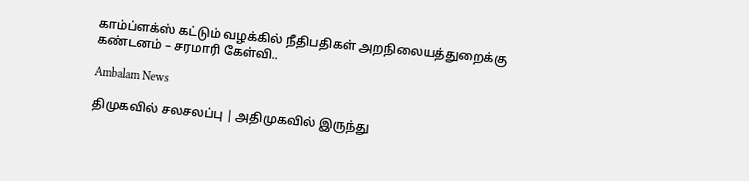காம்ப்ளக்ஸ் கட்டும் வழக்கில் நீதிபதிகள் அறநிலையத்துறைக்கு கண்டனம் – சரமாரி கேள்வி..

Ambalam News

திமுகவில் சலசலப்பு | அதிமுகவில் இருந்து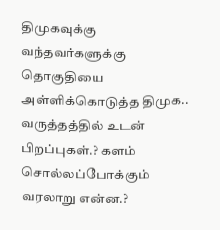திமுகவுக்கு வந்தவர்களுக்கு தொகுதியை அள்ளிக்கொடுத்த திமுக.. வருத்தத்தில் உடன் பிறப்புகள்.? களம் சொல்லப்போக்கும் வரலாறு என்ன.?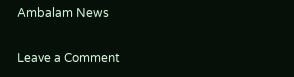Ambalam News

Leave a Comment